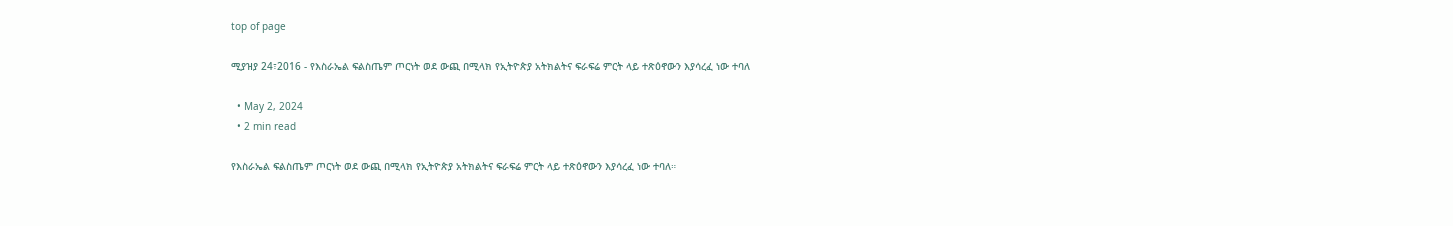top of page

ሚያዝያ 24፣2016 - የእስራኤል ፍልስጤም ጦርነት ወደ ውጪ በሚላክ የኢትዮጵያ አትክልትና ፍራፍሬ ምርት ላይ ተጽዕኖውን እያሳረፈ ነው ተባለ

  • May 2, 2024
  • 2 min read

የእስራኤል ፍልስጤም ጦርነት ወደ ውጪ በሚላክ የኢትዮጵያ አትክልትና ፍራፍሬ ምርት ላይ ተጽዕኖውን እያሳረፈ ነው ተባለ።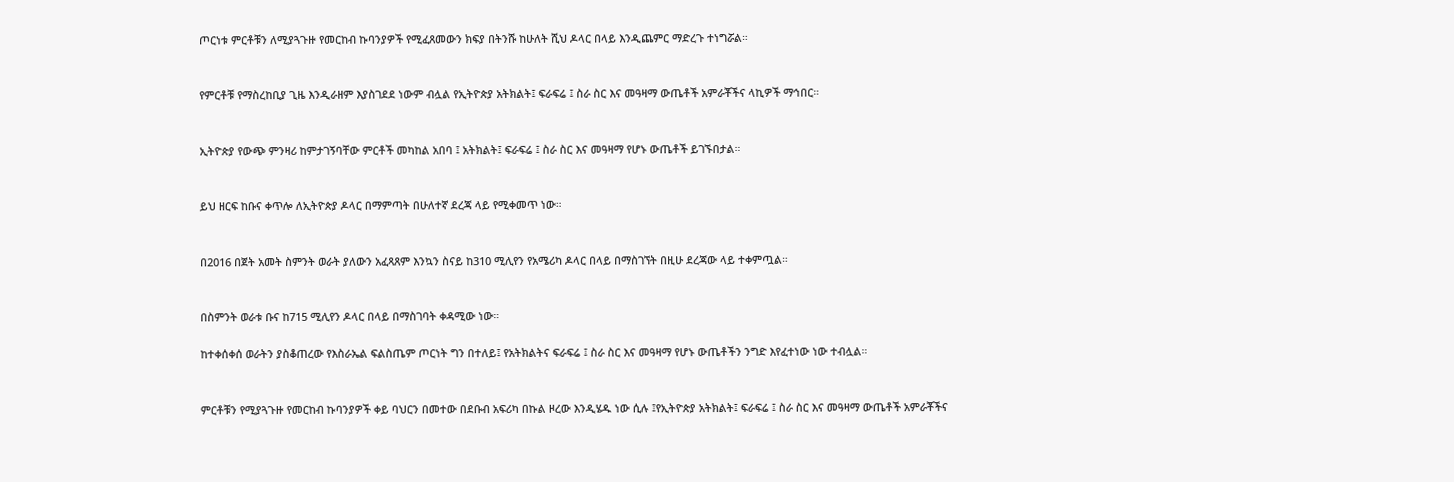ጦርነቱ ምርቶቹን ለሚያጓጉዙ የመርከብ ኩባንያዎች የሚፈጸመውን ክፍያ በትንሹ ከሁለት ሺህ ዶላር በላይ እንዲጨምር ማድረጉ ተነግሯል።


የምርቶቹ የማስረከቢያ ጊዜ እንዲራዘም እያስገደደ ነውም ብሏል የኢትዮጵያ አትክልት፤ ፍራፍሬ ፤ ስራ ስር እና መዓዛማ ውጤቶች አምራቾችና ላኪዎች ማኅበር።


ኢትዮጵያ የውጭ ምንዛሪ ከምታገኝባቸው ምርቶች መካከል አበባ ፤ አትክልት፤ ፍራፍሬ ፤ ስራ ስር እና መዓዛማ የሆኑ ውጤቶች ይገኙበታል።


ይህ ዘርፍ ከቡና ቀጥሎ ለኢትዮጵያ ዶላር በማምጣት በሁለተኛ ደረጃ ላይ የሚቀመጥ ነው።


በ2016 በጀት አመት ስምንት ወራት ያለውን አፈጻጸም እንኳን ስናይ ከ310 ሚሊየን የአሜሪካ ዶላር በላይ በማስገኘት በዚሁ ደረጃው ላይ ተቀምጧል።


በስምንት ወራቱ ቡና ከ715 ሚሊየን ዶላር በላይ በማስገባት ቀዳሚው ነው።

ከተቀሰቀሰ ወራትን ያስቆጠረው የእስራኤል ፍልስጤም ጦርነት ግን በተለይ፤ የአትክልትና ፍራፍሬ ፤ ስራ ስር እና መዓዛማ የሆኑ ውጤቶችን ንግድ እየፈተነው ነው ተብሏል።


ምርቶቹን የሚያጓጉዙ የመርከብ ኩባንያዎች ቀይ ባህርን በመተው በደቡብ አፍሪካ በኩል ዞረው እንዲሄዱ ነው ሲሉ ፤የኢትዮጵያ አትክልት፤ ፍራፍሬ ፤ ስራ ስር እና መዓዛማ ውጤቶች አምራቾችና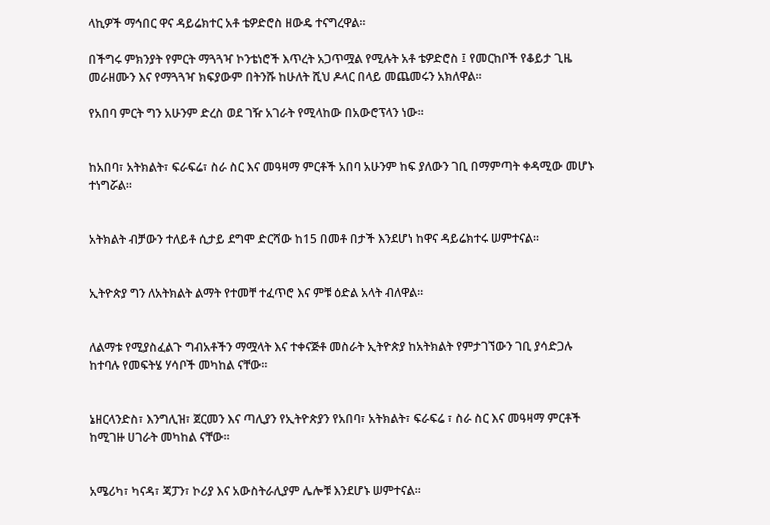ላኪዎች ማኅበር ዋና ዳይሬክተር አቶ ቴዎድሮስ ዘውዴ ተናግረዋል።

በችግሩ ምክንያት የምርት ማጓጓዣ ኮንቴነሮች እጥረት አጋጥሟል የሚሉት አቶ ቴዎድሮስ ፤ የመርከቦች የቆይታ ጊዜ መራዘሙን እና የማጓጓዣ ክፍያውም በትንሹ ከሁለት ሺህ ዶላር በላይ መጨመሩን አክለዋል።

የአበባ ምርት ግን አሁንም ድረስ ወደ ገዥ አገራት የሚላከው በአውሮፕላን ነው፡፡


ከአበባ፣ አትክልት፣ ፍራፍሬ፣ ስራ ስር እና መዓዛማ ምርቶች አበባ አሁንም ከፍ ያለውን ገቢ በማምጣት ቀዳሚው መሆኑ ተነግሯል።


አትክልት ብቻውን ተለይቶ ሲታይ ደግሞ ድርሻው ከ15 በመቶ በታች እንደሆነ ከዋና ዳይሬክተሩ ሠምተናል።


ኢትዮጵያ ግን ለአትክልት ልማት የተመቸ ተፈጥሮ እና ምቹ ዕድል አላት ብለዋል።


ለልማቱ የሚያስፈልጉ ግብአቶችን ማሟላት እና ተቀናጅቶ መስራት ኢትዮጵያ ከአትክልት የምታገኘውን ገቢ ያሳድጋሉ ከተባሉ የመፍትሄ ሃሳቦች መካከል ናቸው፡፡


ኔዘርላንድስ፣ እንግሊዝ፣ ጀርመን እና ጣሊያን የኢትዮጵያን የአበባ፣ አትክልት፣ ፍራፍሬ ፣ ስራ ስር እና መዓዛማ ምርቶች ከሚገዙ ሀገራት መካከል ናቸው፡፡


አሜሪካ፣ ካናዳ፣ ጃፓን፣ ኮሪያ እና አውስትራሊያም ሌሎቹ እንደሆኑ ሠምተናል።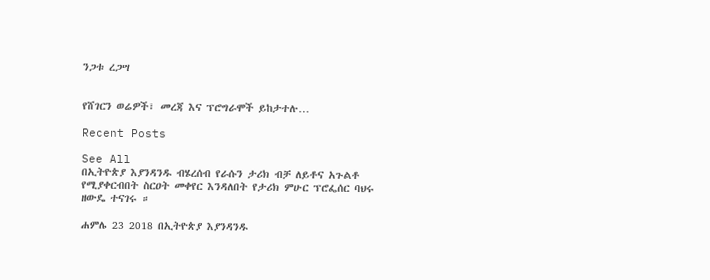ንጋቱ ረጋሣ


የሸገርን ወሬዎች፣ መረጃ እና ፕሮግራሞች ይከታተሉ…

Recent Posts

See All
በኢትዮጵያ እያንዳንዱ ብሄረሰብ የራሱን ታሪክ ብቻ ለይቶና አጉልቶ የሚያቀርብበት ስርዐት መቀየር እንዳለበት የታሪክ ምሁር ፕሮፌሰር ባህሩ ዘውዴ ተናገሩ ።

ሐምሌ 23 2018 በኢትዮጵያ እያንዳንዱ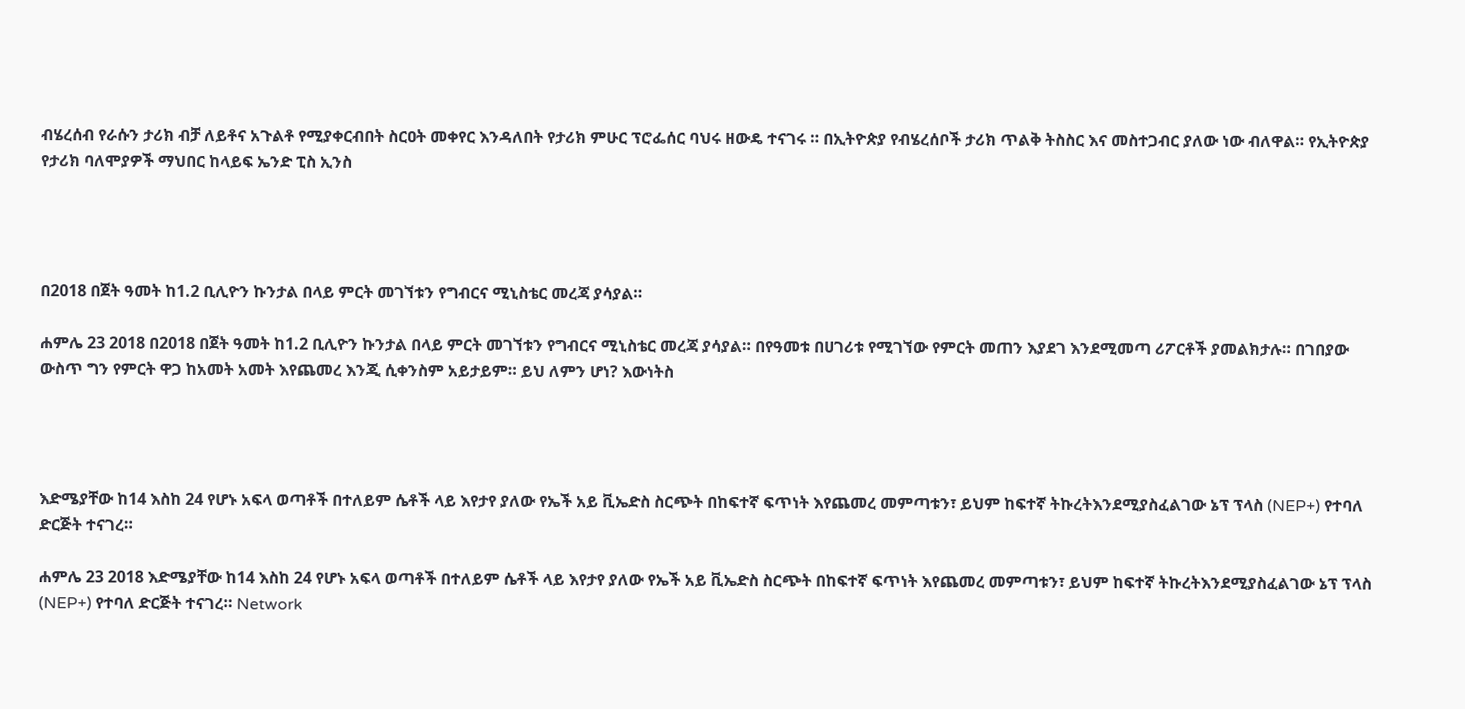ብሄረሰብ የራሱን ታሪክ ብቻ ለይቶና አጉልቶ የሚያቀርብበት ስርዐት መቀየር እንዳለበት የታሪክ ምሁር ፕሮፌሰር ባህሩ ዘውዴ ተናገሩ ። በኢትዮጵያ የብሄረሰቦች ታሪክ ጥልቅ ትስስር እና መስተጋብር ያለው ነው ብለዋል። የኢትዮጵያ የታሪክ ባለሞያዎች ማህበር ከላይፍ ኤንድ ፒስ ኢንስ




በ2018 በጀት ዓመት ከ1.2 ቢሊዮን ኩንታል በላይ ምርት መገኘቱን የግብርና ሚኒስቴር መረጃ ያሳያል።

ሐምሌ 23 2018 በ2018 በጀት ዓመት ከ1.2 ቢሊዮን ኩንታል በላይ ምርት መገኘቱን የግብርና ሚኒስቴር መረጃ ያሳያል። በየዓመቱ በሀገሪቱ የሚገኘው የምርት መጠን እያደገ እንደሚመጣ ሪፖርቶች ያመልክታሉ። በገበያው ውስጥ ግን የምርት ዋጋ ከአመት አመት እየጨመረ እንጂ ሲቀንስም አይታይም። ይህ ለምን ሆነ? እውነትስ




እድሜያቸው ከ14 እስከ 24 የሆኑ አፍላ ወጣቶች በተለይም ሴቶች ላይ እየታየ ያለው የኤች አይ ቪኤድስ ስርጭት በከፍተኛ ፍጥነት እየጨመረ መምጣቱን፣ ይህም ከፍተኛ ትኩረትእንደሚያስፈልገው ኔፕ ፕላስ (NEP+) የተባለ ድርጅት ተናገረ።

ሐምሌ 23 2018 እድሜያቸው ከ14 እስከ 24 የሆኑ አፍላ ወጣቶች በተለይም ሴቶች ላይ እየታየ ያለው የኤች አይ ቪኤድስ ስርጭት በከፍተኛ ፍጥነት እየጨመረ መምጣቱን፣ ይህም ከፍተኛ ትኩረትእንደሚያስፈልገው ኔፕ ፕላስ (NEP+) የተባለ ድርጅት ተናገረ። Network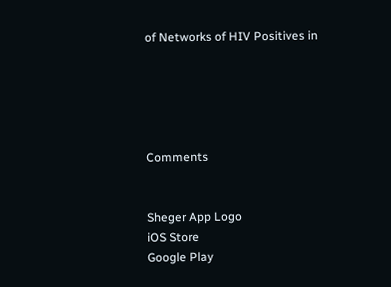of Networks of HIV Positives in





Comments


Sheger App Logo
iOS Store
Google Play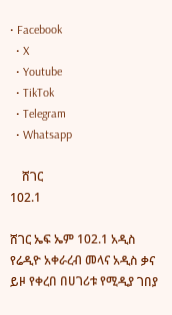• Facebook
  • X
  • Youtube
  • TikTok
  • Telegram
  • Whatsapp

    ሸገር
102.1

ሸገር ኤፍ ኤም 102.1 አዲስ የሬዲዮ አቀራረብ መላና አዲስ ቃና ይዞ የቀረበ በሀገሪቱ የሚዲያ ገበያ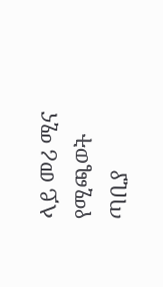ላይ መሪ ሚና የሚጫወት ጣቢያ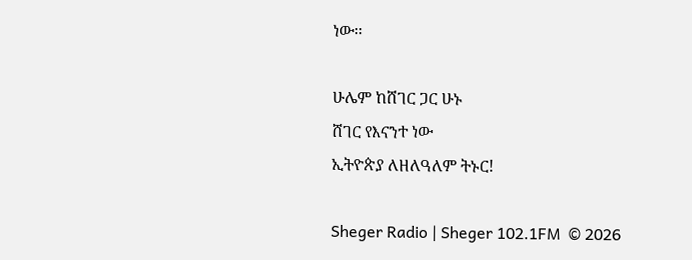ነው፡፡

ሁሌም ከሸገር ጋር ሁኑ
ሸገር የእናንተ ነው
ኢትዮጵያ ለዘለዓለም ትኑር!

Sheger Radio | Sheger 102.1FM  © 2026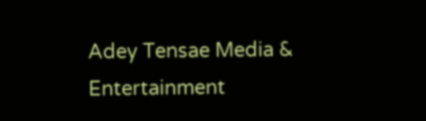Adey Tensae Media & Entertainment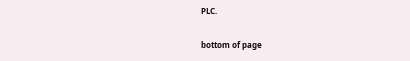PLC.

bottom of page